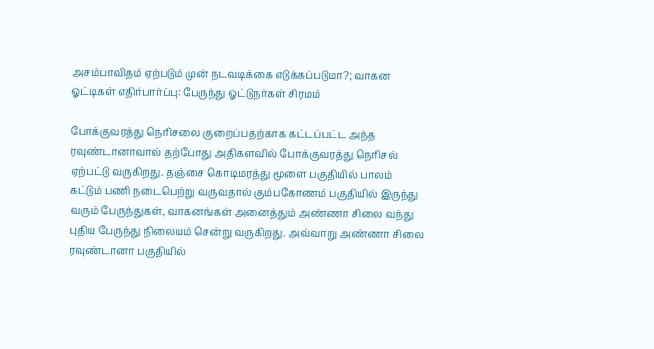அசம்பாவிதம் ஏற்படும் முன் நடவடிக்கை எடுக்கப்படுமா?; வாகன ஓட்டிகள் எதிர்பார்ப்பு: பேருந்து ஓட்டுநர்கள் சிரமம்

போக்குவரத்து நெரிசலை குறைப்பதற்காக கட்டப்பட்ட அந்த ரவுண்டானாவால் தற்போது அதிகளவில் போக்குவரத்து நெரிசல் ஏற்பட்டு வருகிறது. தஞ்சை கொடிமரத்து மூளை பகுதியில் பாலம் கட்டும் பணி நடைபெற்று வருவதால் கும்பகோணம் பகுதியில் இருந்து வரும் பேருந்துகள், வாகனங்கள் அனைத்தும் அண்ணா சிலை வந்து புதிய பேருந்து நிலையம் சென்று வருகிறது. அவ்வாறு அண்ணா சிலை ரவுண்டானா பகுதியில்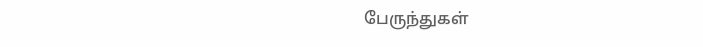பேருந்துகள்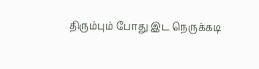திரும்பும் போது இட நெருக்கடி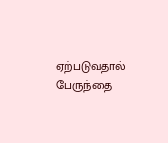ஏற்படுவதால் பேருந்தை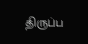திருப்ப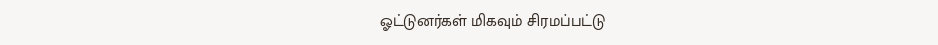ஓட்டுனர்கள் மிகவும் சிரமப்பட்டு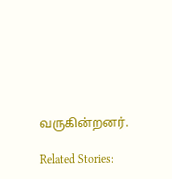வருகின்றனர்.

Related Stories: